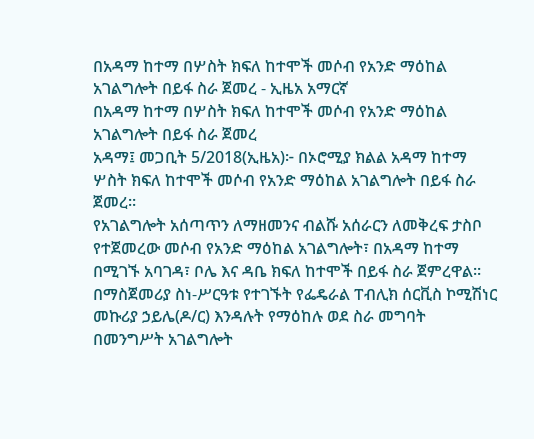በአዳማ ከተማ በሦስት ክፍለ ከተሞች መሶብ የአንድ ማዕከል አገልግሎት በይፋ ስራ ጀመረ - ኢዜአ አማርኛ
በአዳማ ከተማ በሦስት ክፍለ ከተሞች መሶብ የአንድ ማዕከል አገልግሎት በይፋ ስራ ጀመረ
አዳማ፤ መጋቢት 5/2018(ኢዜአ)፦ በኦሮሚያ ክልል አዳማ ከተማ ሦስት ክፍለ ከተሞች መሶብ የአንድ ማዕከል አገልግሎት በይፋ ስራ ጀመረ።
የአገልግሎት አሰጣጥን ለማዘመንና ብልሹ አሰራርን ለመቅረፍ ታስቦ የተጀመረው መሶብ የአንድ ማዕከል አገልግሎት፣ በአዳማ ከተማ በሚገኙ አባገዳ፣ ቦሌ እና ዳቤ ክፍለ ከተሞች በይፋ ስራ ጀምረዋል።
በማስጀመሪያ ስነ-ሥርዓቱ የተገኙት የፌዴራል ፐብሊክ ሰርቪስ ኮሚሽነር መኩሪያ ኃይሌ(ዶ/ር) እንዳሉት የማዕከሉ ወደ ስራ መግባት በመንግሥት አገልግሎት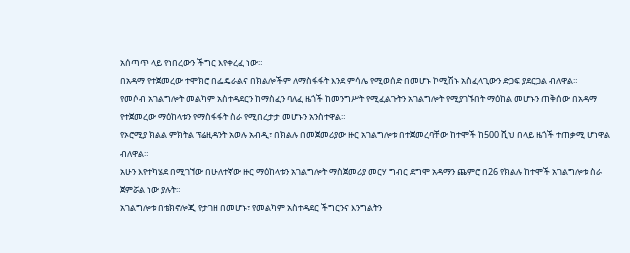አሰጣጥ ላይ የነበረውን ችግር እየቀረፈ ነው።
በአዳማ የተጀመረው ተሞክሮ በፌዴራልና በክልሎችም ለማስፋፋት እንደ ምሳሌ የሚወሰድ በመሆኑ ኮሚሽኑ አስፈላጊውን ድጋፍ ያደርጋል ብለዋል።
የመሶብ አገልግሎት መልካም አስተዳደርን ከማስፈን ባለፈ ዜጎች ከመንግሥት የሚፈልጉትን አገልግሎት የሚያገኙበት ማዕከል መሆኑን ጠቅሰው በአዳማ የተጀመረው ማዕከላቱን የማስፋፋት ስራ የሚበረታታ መሆኑን አንስተዋል።
የኦሮሚያ ክልል ምክትል ፕሬዚዳንት አወሉ አብዲ፣ በክልሉ በመጀመሪያው ዙር አገልግሎቱ በተጀመረባቸው ከተሞች ከ500 ሺህ በላይ ዜጎች ተጠቃሚ ሆነዋል ብለዋል።
አሁን እየተካሄደ በሚገኘው በሁለተኛው ዙር ማዕከላቱን አገልግሎት ማስጀመሪያ መርሃ ግብር ደግሞ አዳማን ጨምሮ በ26 የክልሉ ከተሞች አገልግሎቱ ስራ ጀምሯል ነው ያሉት።
አገልግሎቱ በቴክኖሎጂ የታገዘ በመሆኑ፣ የመልካም አስተዳደር ችግርንና እንግልትን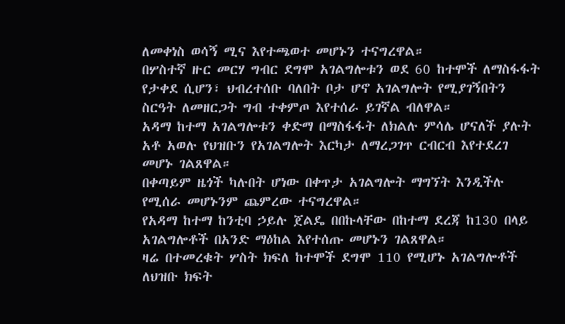ለመቀነስ ወሳኝ ሚና እየተጫወተ መሆኑን ተናግረዋል።
በሦስተኛ ዙር መርሃ ግብር ደግሞ አገልግሎቱን ወደ 60 ከተሞች ለማስፋፋት የታቀደ ሲሆን፣ ህብረተሰቡ ባለበት ቦታ ሆኖ አገልግሎት የሚያገኝበትን ስርዓት ለመዘርጋት ግብ ተቀምጦ እየተሰራ ይገኛል ብለዋል።
አዳማ ከተማ አገልግሎቱን ቀድማ በማስፋፋት ለክልሉ ምሳሌ ሆናለች ያሉት አቶ አወሉ የህዝቡን የአገልግሎት እርካታ ለማረጋገጥ ርብርብ እየተደረገ መሆኑ ገልጸዋል።
በቀጣይም ዜጎች ካሉበት ሆነው በቀጥታ አገልግሎት ማግኘት እንዲችሉ የሚሰራ መሆኑንም ጨምረው ተናግረዋል።
የአዳማ ከተማ ከንቲባ ኃይሉ ጀልዴ በበኩላቸው በከተማ ደረጃ ከ130 በላይ አገልግሎቶች በአንድ ማዕከል እየተሰጡ መሆኑን ገልጸዋል።
ዛሬ በተመረቁት ሦስት ክፍለ ከተሞች ደግሞ 110 የሚሆኑ አገልግሎቶች ለህዝቡ ክፍት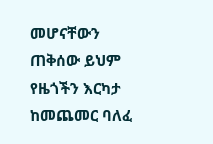መሆናቸውን ጠቅሰው ይህም የዜጎችን እርካታ ከመጨመር ባለፈ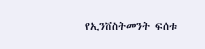የኢንቨስትመንት ፍሰቱ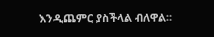እንዲጨምር ያስችላል ብለዋል።